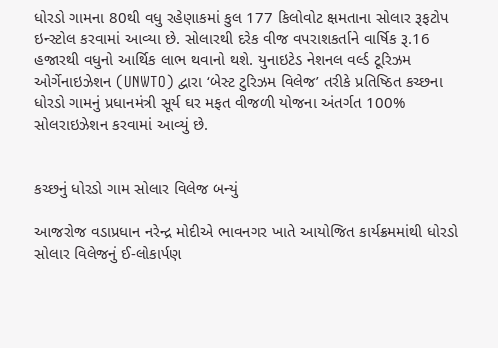ધોરડો ગામના 80થી વધુ રહેણાકમાં કુલ 177 કિલોવોટ ક્ષમતાના સોલાર રૂફટોપ ઇન્સ્ટોલ કરવામાં આવ્યા છે. સોલારથી દરેક વીજ વપરાશકર્તાને વાર્ષિક રૂ.16 હજારથી વધુનો આર્થિક લાભ થવાનો થશે. યુનાઇટેડ નેશનલ વર્લ્ડ ટૂરિઝમ ઓર્ગેનાઇઝેશન (UNWTO) દ્વારા ‘બેસ્ટ ટુરિઝમ વિલેજ’ તરીકે પ્રતિષ્ઠિત કચ્છના ધોરડો ગામનું પ્રધાનમંત્રી સૂર્ય ઘર મફત વીજળી યોજના અંતર્ગત 100% સોલરાઇઝેશન કરવામાં આવ્યું છે.


કચ્છનું ધોરડો ગામ સોલાર વિલેજ બન્યું

આજરોજ વડાપ્રધાન નરેન્દ્ર મોદીએ ભાવનગર ખાતે આયોજિત કાર્યક્રમમાંથી ધોરડો સોલાર વિલેજનું ઈ-લોકાર્પણ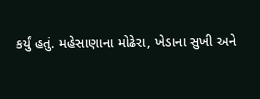કર્યું હતું. મહેસાણાના મોઢેરા, ખેડાના સુખી અને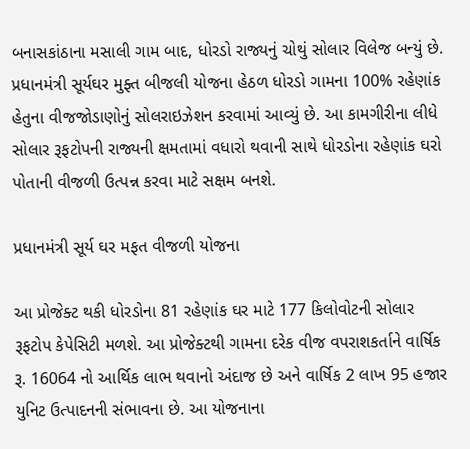બનાસકાંઠાના મસાલી ગામ બાદ, ધોરડો રાજ્યનું ચોથું સોલાર વિલેજ બન્યું છે. પ્રધાનમંત્રી સૂર્યઘર મુફ્ત બીજલી યોજના હેઠળ ધોરડો ગામના 100% રહેણાંક હેતુના વીજજોડાણોનું સોલરાઇઝેશન કરવામાં આવ્યું છે. આ કામગીરીના લીધે સોલાર રૂફટોપની રાજ્યની ક્ષમતામાં વધારો થવાની સાથે ધોરડોના રહેણાંક ઘરો પોતાની વીજળી ઉત્પન્ન કરવા માટે સક્ષમ બનશે.

પ્રધાનમંત્રી સૂર્ય ઘર મફત વીજળી યોજના

આ પ્રોજેક્ટ થકી ધોરડોના 81 રહેણાંક ઘર માટે 177 કિલોવોટની સોલાર રૂફટોપ કેપેસિટી મળશે. આ પ્રોજેક્ટથી ગામના દરેક વીજ વપરાશકર્તાને વાર્ષિક રૂ. 16064 નો આર્થિક લાભ થવાનો અંદાજ છે અને વાર્ષિક 2 લાખ 95 હજાર યુનિટ ઉત્પાદનની સંભાવના છે. આ યોજનાના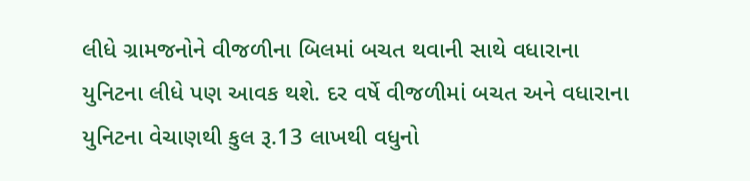લીધે ગ્રામજનોને વીજળીના બિલમાં બચત થવાની સાથે વધારાના યુનિટના લીધે પણ આવક થશે. દર વર્ષે વીજળીમાં બચત અને વધારાના યુનિટના વેચાણથી કુલ રૂ.13 લાખથી વધુનો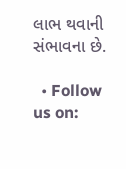લાભ થવાની સંભાવના છે.

  • Follow us on: